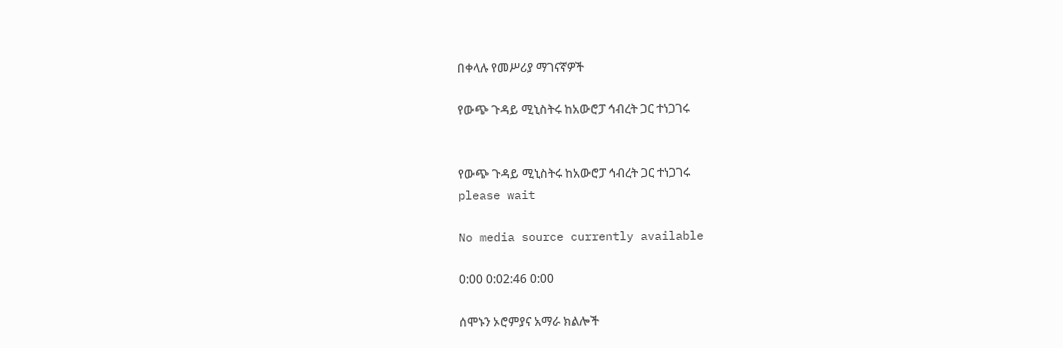በቀላሉ የመሥሪያ ማገናኛዎች

የውጭ ጉዳይ ሚኒስትሩ ከአውሮፓ ኅብረት ጋር ተነጋገሩ


የውጭ ጉዳይ ሚኒስትሩ ከአውሮፓ ኅብረት ጋር ተነጋገሩ
please wait

No media source currently available

0:00 0:02:46 0:00

ሰሞኑን ኦሮምያና አማራ ክልሎች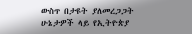ውስጥ በታዩት ያለመረጋጋት ሁኔታዎች ላይ የኢትዮጵያ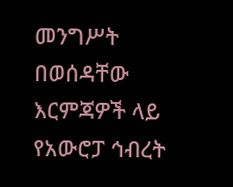መንግሥት በወሰዳቸው እርምጃዎች ላይ የአውሮፓ ኅብረት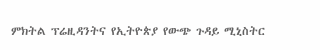ምክትል ፕሬዚዳንትና የኢትዮጵያ የውጭ ጉዳይ ሚኒስትር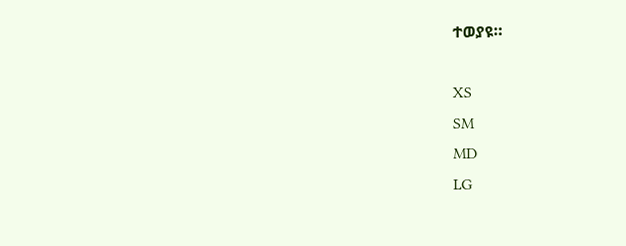ተወያዩ።

XS
SM
MD
LG